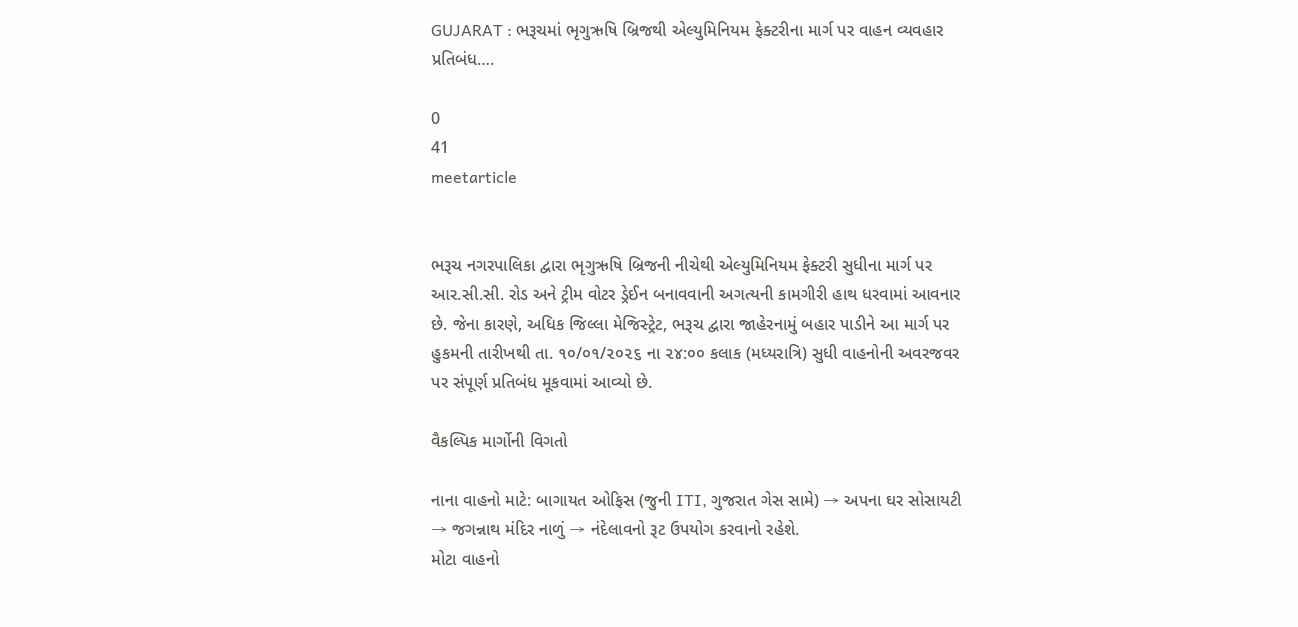GUJARAT : ભરૂચમાં ભૃગુઋષિ બ્રિજથી એલ્યુમિનિયમ ફેક્ટરીના માર્ગ પર વાહન વ્યવહાર પ્રતિબંધ….

0
41
meetarticle


ભરૂચ નગરપાલિકા દ્વારા ભૃગુઋષિ બ્રિજની નીચેથી એલ્યુમિનિયમ ફેક્ટરી સુધીના માર્ગ પર આર.સી.સી. રોડ અને ટ્રીમ વોટર ડ્રેઈન બનાવવાની અગત્યની કામગીરી હાથ ધરવામાં આવનાર છે. જેના કારણે, અધિક જિલ્લા મેજિસ્ટ્રેટ, ભરૂચ દ્વારા જાહેરનામું બહાર પાડીને આ માર્ગ પર હુકમની તારીખથી તા. ૧૦/૦૧/૨૦૨૬ ના ૨૪:૦૦ કલાક (મધ્યરાત્રિ) સુધી વાહનોની અવરજવર પર સંપૂર્ણ પ્રતિબંધ મૂકવામાં આવ્યો છે.

વૈકલ્પિક માર્ગોની વિગતો

નાના વાહનો માટે: બાગાયત ઓફિસ (જુની ITI, ગુજરાત ગેસ સામે) → અપના ઘર સોસાયટી → જગન્નાથ મંદિર નાળું → નંદેલાવનો રૂટ ઉપયોગ કરવાનો રહેશે.
મોટા વાહનો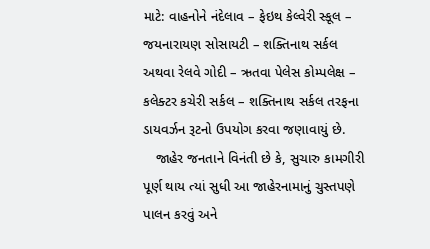માટે: વાહનોને નંદેલાવ – ફેઇથ કેલ્વેરી સ્કૂલ – જયનારાયણ સોસાયટી – શક્તિનાથ સર્કલ અથવા રેલવે ગોદી – ઋતવા પેલેસ કોમ્પલેક્ષ – કલેક્ટર કચેરી સર્કલ – શક્તિનાથ સર્કલ તરફના ડાયવર્ઝન રૂટનો ઉપયોગ કરવા જણાવાયું છે.
   જાહેર જનતાને વિનંતી છે કે, સુચારુ કામગીરી પૂર્ણ થાય ત્યાં સુધી આ જાહેરનામાનું ચુસ્તપણે પાલન કરવું અને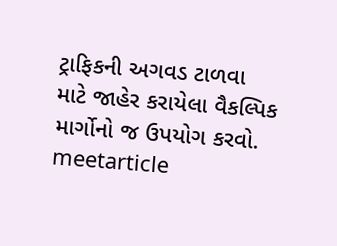ટ્રાફિકની અગવડ ટાળવા માટે જાહેર કરાયેલા વૈકલ્પિક માર્ગોનો જ ઉપયોગ કરવો.
meetarticle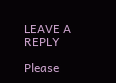LEAVE A REPLY

Please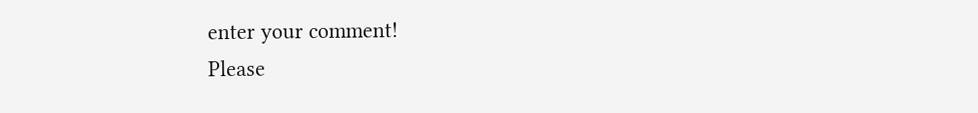enter your comment!
Please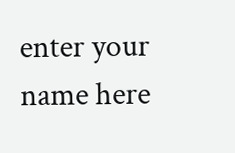enter your name here